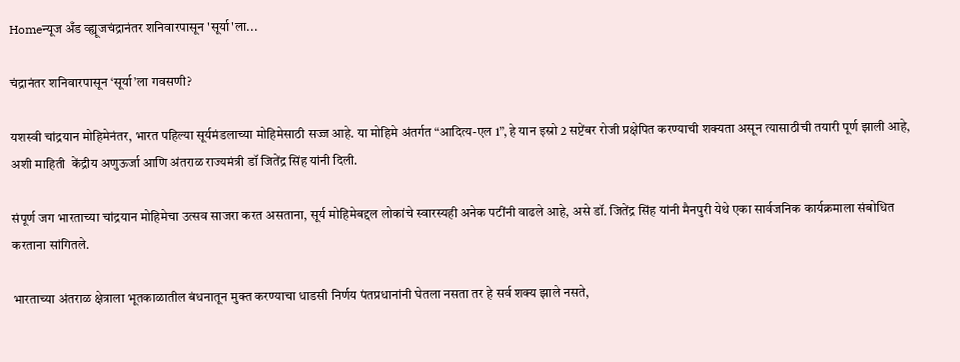Homeन्यूज अँड व्ह्यूजचंद्रानंतर शनिवारपासून 'सूर्या'ला...

चंद्रानंतर शनिवारपासून ‘सूर्या’ला गवसणी?

यशस्वी चांद्रयान मोहिमेनंतर, भारत पहिल्या सूर्यमंडलाच्या मोहिमेसाठी सज्ज आहे. या मोहिमे अंतर्गत “आदित्य-एल 1”, हे यान इस्रो 2 सप्टेंबर रोजी प्रक्षेपित करण्याची शक्यता असून त्यासाठीची तयारी पूर्ण झाली आहे, अशी माहिती  केंद्रीय अणुऊर्जा आणि अंतराळ राज्यमंत्री डॉ जितेंद्र सिंह यांनी दिली.

संपूर्ण जग भारताच्या चांद्रयान मोहिमेचा उत्सव साजरा करत असताना, सूर्य मोहिमेबद्दल लोकांचे स्वारस्यही अनेक पटींनी वाढले आहे, असे डॉ. जितेंद्र सिंह यांनी मैनपुरी येथे एका सार्वजनिक कार्यक्रमाला संबोधित करताना सांगितले.

भारताच्या अंतराळ क्षेत्राला भूतकाळातील बंधनातून मुक्त करण्याचा धाडसी निर्णय पंतप्रधानांनी घेतला नसता तर हे सर्व शक्य झाले नसते,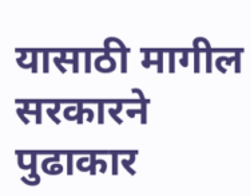यासाठी मागील सरकारने पुढाकार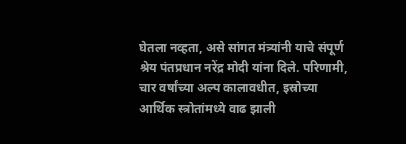घेतला नव्हता, असे सांगत मंत्र्यांनी याचे संपूर्ण श्रेय पंतप्रधान नरेंद्र मोदी यांना दिले. परिणामी, चार वर्षांच्या अल्प कालावधीत, इस्रोच्या आर्थिक स्त्रोतांमध्ये वाढ झाली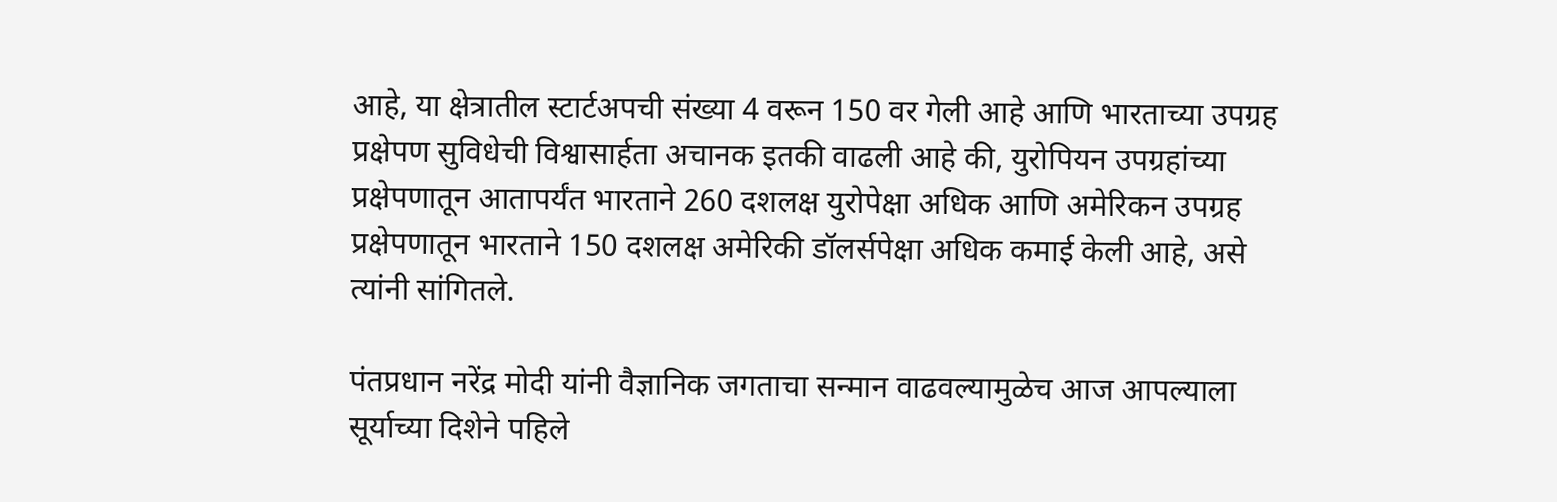आहे, या क्षेत्रातील स्टार्टअपची संख्या 4 वरून 150 वर गेली आहे आणि भारताच्या उपग्रह प्रक्षेपण सुविधेची विश्वासार्हता अचानक इतकी वाढली आहे की, युरोपियन उपग्रहांच्या प्रक्षेपणातून आतापर्यंत भारताने 260 दशलक्ष युरोपेक्षा अधिक आणि अमेरिकन उपग्रह प्रक्षेपणातून भारताने 150 दशलक्ष अमेरिकी डॉलर्सपेक्षा अधिक कमाई केली आहे, असे त्यांनी सांगितले.

पंतप्रधान नरेंद्र मोदी यांनी वैज्ञानिक जगताचा सन्मान वाढवल्यामुळेच आज आपल्याला सूर्याच्या दिशेने पहिले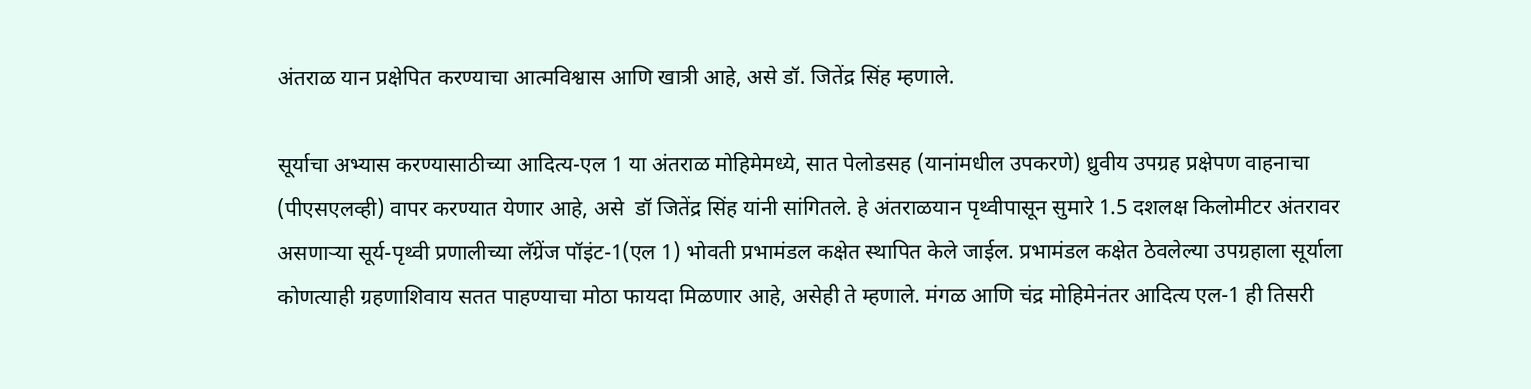अंतराळ यान प्रक्षेपित करण्याचा आत्मविश्वास आणि खात्री आहे, असे डॉ. जितेंद्र सिंह म्हणाले.

सूर्याचा अभ्यास करण्यासाठीच्या आदित्य-एल 1 या अंतराळ मोहिमेमध्ये, सात पेलोडसह (यानांमधील उपकरणे) ध्रुवीय उपग्रह प्रक्षेपण वाहनाचा (पीएसएलव्ही) वापर करण्यात येणार आहे, असे  डॉ जितेंद्र सिंह यांनी सांगितले. हे अंतराळयान पृथ्वीपासून सुमारे 1.5 दशलक्ष किलोमीटर अंतरावर असणाऱ्या सूर्य-पृथ्वी प्रणालीच्या लॅग्रेंज पॉइंट-1(एल 1) भोवती प्रभामंडल कक्षेत स्थापित केले जाईल. प्रभामंडल कक्षेत ठेवलेल्या उपग्रहाला सूर्याला कोणत्याही ग्रहणाशिवाय सतत पाहण्याचा मोठा फायदा मिळणार आहे, असेही ते म्हणाले. मंगळ आणि चंद्र मोहिमेनंतर आदित्य एल-1 ही तिसरी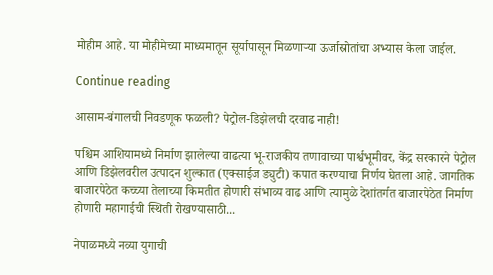मोहीम आहे. या मोहीमेच्या माध्यमातून सूर्यापासून मिळणार्‍या ऊर्जास्रोतांचा अभ्यास केला जाईल.

Continue reading

आसाम-बंगालची निवडणूक फळली? पेट्रोल-डिझेलची दरवाढ नाही!

पश्चिम आशियामध्ये निर्माण झालेल्या वाढत्या भू-राजकीय तणावाच्या पार्श्वभूमीवर, केंद्र सरकारने पेट्रोल आणि डिझेलवरील उत्पादन शुल्कात (एक्साईज ड्युटी) कपात करण्याचा निर्णय घेतला आहे. जागतिक बाजारपेठेत कच्च्या तेलाच्या किमतीत होणारी संभाव्य वाढ आणि त्यामुळे देशांतर्गत बाजारपेठेत निर्माण होणारी महागाईची स्थिती रोखण्यासाठी...

नेपाळमध्ये नव्या युगाची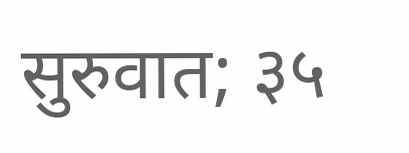सुरुवात; ३५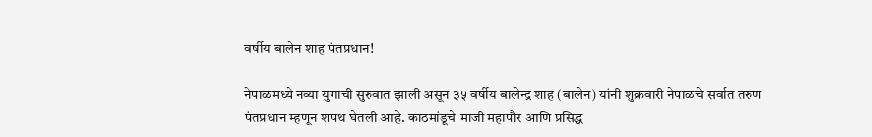वर्षीय बालेन शाह पंतप्रधान!

नेपाळमध्ये नव्या युगाची सुरुवात झाली असून ३५ वर्षीय बालेन्द्र शाह (बालेन) यांनी शुक्रवारी नेपाळचे सर्वात तरुण पंतप्रधान म्हणून शपथ घेतली आहे. काठमांडूचे माजी महापौर आणि प्रसिद्ध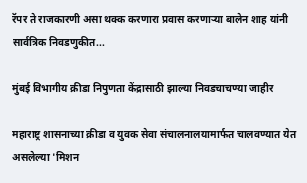रॅपर ते राजकारणी असा थक्क करणारा प्रवास करणाऱ्या बालेन शाह यांनी सार्वत्रिक निवडणुकीत...

मुंबई विभागीय क्रीडा निपुणता केंद्रासाठी झाल्या निवडचाचण्या जाहीर

महाराष्ट्र शासनाच्या क्रीडा व युवक सेवा संचालनालयामार्फत चालवण्यात येत असलेल्या 'मिशन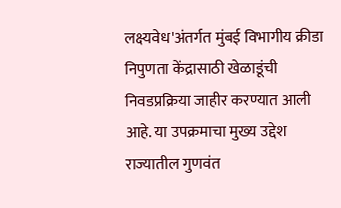लक्ष्यवेध'अंतर्गत मुंबई विभागीय क्रीडा निपुणता केंद्रासाठी खेळाडूंची निवडप्रक्रिया जाहीर करण्यात आली आहे. या उपक्रमाचा मुख्य उद्देश राज्यातील गुणवंत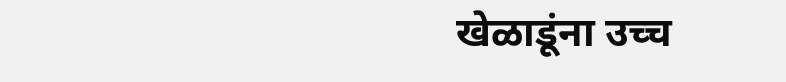खेळाडूंना उच्च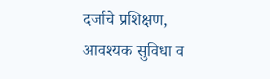दर्जाचे प्रशिक्षण, आवश्यक सुविधा व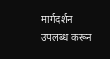मार्गदर्शन उपलब्ध करून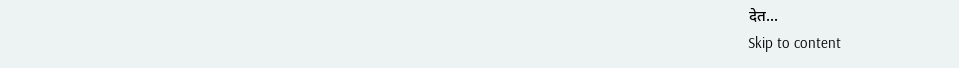देत...
Skip to content